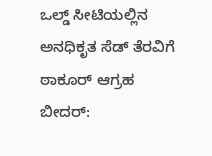ಒಲ್ಡ್ ಸೀಟಿಯಲ್ಲಿನ ಅನಧಿಕೃತ ಸೆಡ್ ತೆರವಿಗೆ ಠಾಕೂರ್ ಆಗ್ರಹ
ಬೀದರ್: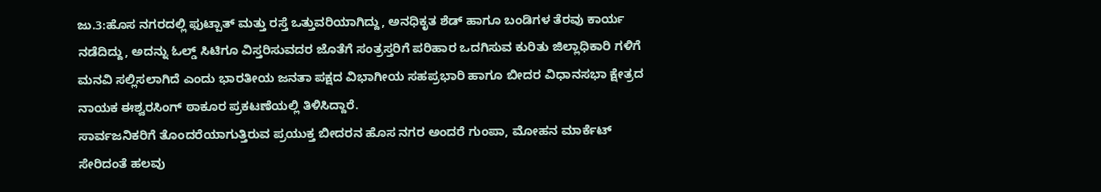ಜು.3:ಹೊಸ ನಗರದಲ್ಲಿ ಫುಟ್ಪಾತ್ ಮತ್ತು ರಸ್ತೆ ಒತ್ತುವರಿಯಾಗಿದ್ದು, ಅನಧಿಕೃತ ಶೆಡ್ ಹಾಗೂ ಬಂಡಿಗಳ ತೆರವು ಕಾರ್ಯ ನಡೆದಿದ್ದು, ಅದನ್ನು ಓಲ್ಡ್ ಸಿಟಿಗೂ ವಿಸ್ತರಿಸುವದರ ಜೊತೆಗೆ ಸಂತ್ರಸ್ತರಿಗೆ ಪರಿಹಾರ ಒದಗಿಸುವ ಕುರಿತು ಜಿಲ್ಲಾಧಿಕಾರಿ ಗಳಿಗೆ ಮನವಿ ಸಲ್ಲಿಸಲಾಗಿದೆ ಎಂದು ಭಾರತೀಯ ಜನತಾ ಪಕ್ಷದ ವಿಭಾಗೀಯ ಸಹಪ್ರಭಾರಿ ಹಾಗೂ ಬೀದರ ವಿಧಾನಸಭಾ ಕ್ಷೇತ್ರದ ನಾಯಕ ಈಶ್ವರಸಿಂಗ್ ಠಾಕೂರ ಪ್ರಕಟಣೆಯಲ್ಲಿ ತಿಳಿಸಿದ್ದಾರೆ.
ಸಾರ್ವಜನಿಕರಿಗೆ ತೊಂದರೆಯಾಗುತ್ತಿರುವ ಪ್ರಯುಕ್ತ ಬೀದರನ ಹೊಸ ನಗರ ಅಂದರೆ ಗುಂಪಾ, ಮೋಹನ ಮಾರ್ಕೆಟ್ ಸೇರಿದಂತೆ ಹಲವು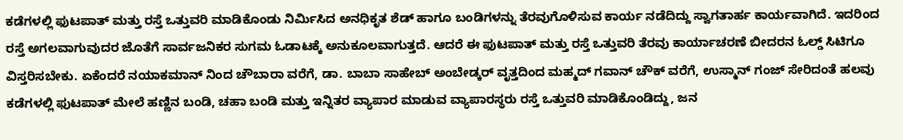ಕಡೆಗಳಲ್ಲಿ ಫುಟಪಾತ್ ಮತ್ತು ರಸ್ತೆ ಒತ್ತುವರಿ ಮಾಡಿಕೊಂಡು ನಿರ್ಮಿಸಿದ ಅನಧಿಕೃತ ಶೆಡ್ ಹಾಗೂ ಬಂಡಿಗಳನ್ನು ತೆರವುಗೊಳಿಸುವ ಕಾರ್ಯ ನಡೆದಿದ್ದು ಸ್ವಾಗತಾರ್ಹ ಕಾರ್ಯವಾಗಿದೆ. ಇದರಿಂದ ರಸ್ತೆ ಅಗಲವಾಗುವುದರ ಜೊತೆಗೆ ಸಾರ್ವಜನಿಕರ ಸುಗಮ ಓಡಾಟಕ್ಕೆ ಅನುಕೂಲವಾಗುತ್ತದೆ. ಆದರೆ ಈ ಫುಟಪಾತ್ ಮತ್ತು ರಸ್ತೆ ಒತ್ತುವರಿ ತೆರವು ಕಾರ್ಯಾಚರಣೆ ಬೀದರನ ಓಲ್ಡ್ ಸಿಟಿಗೂ ವಿಸ್ತರಿಸಬೇಕು. ಏಕೆಂದರೆ ನಯಾಕಮಾನ್ ನಿಂದ ಚೌಬಾರಾ ವರೆಗೆ, ಡಾ. ಬಾಬಾ ಸಾಹೇಬ್ ಅಂಬೇಡ್ಕರ್ ವೃತ್ತದಿಂದ ಮಹ್ಮದ್ ಗವಾನ್ ಚೌಕ್ ವರೆಗೆ, ಉಸ್ಮಾನ್ ಗಂಜ್ ಸೇರಿದಂತೆ ಹಲವು ಕಡೆಗಳಲ್ಲಿ ಫುಟಪಾತ್ ಮೇಲೆ ಹಣ್ಣಿನ ಬಂಡಿ, ಚಹಾ ಬಂಡಿ ಮತ್ತು ಇನ್ನಿತರ ವ್ಯಾಪಾರ ಮಾಡುವ ವ್ಯಾಪಾರಸ್ಥರು ರಸ್ತೆ ಒತ್ತುವರಿ ಮಾಡಿಕೊಂಡಿದ್ದು, ಜನ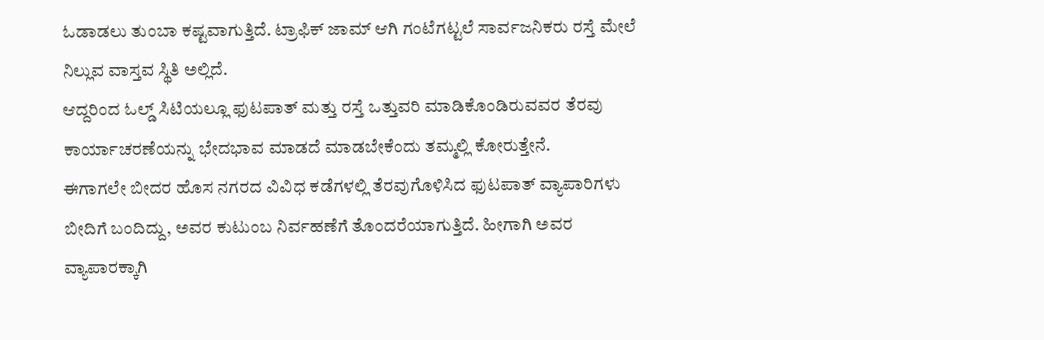ಓಡಾಡಲು ತುಂಬಾ ಕಷ್ಟವಾಗುತ್ತಿದೆ. ಟ್ರಾಫಿಕ್ ಜಾಮ್ ಆಗಿ ಗಂಟೆಗಟ್ಟಲೆ ಸಾರ್ವಜನಿಕರು ರಸ್ತೆ ಮೇಲೆ ನಿಲ್ಲುವ ವಾಸ್ತವ ಸ್ಥಿತಿ ಅಲ್ಲಿದೆ.
ಆದ್ದರಿಂದ ಓಲ್ಡ್ ಸಿಟಿಯಲ್ಲೂ ಫುಟಪಾತ್ ಮತ್ತು ರಸ್ತೆ ಒತ್ತುವರಿ ಮಾಡಿಕೊಂಡಿರುವವರ ತೆರವು ಕಾರ್ಯಾಚರಣೆಯನ್ನು ಭೇದಭಾವ ಮಾಡದೆ ಮಾಡಬೇಕೆಂದು ತಮ್ಮಲ್ಲಿ ಕೋರುತ್ತೇನೆ.
ಈಗಾಗಲೇ ಬೀದರ ಹೊಸ ನಗರದ ವಿವಿಧ ಕಡೆಗಳಲ್ಲಿ ತೆರವುಗೊಳಿಸಿದ ಫುಟಪಾತ್ ವ್ಯಾಪಾರಿಗಳು ಬೀದಿಗೆ ಬಂದಿದ್ದು, ಅವರ ಕುಟುಂಬ ನಿರ್ವಹಣೆಗೆ ತೊಂದರೆಯಾಗುತ್ತಿದೆ. ಹೀಗಾಗಿ ಅವರ ವ್ಯಾಪಾರಕ್ಕಾಗಿ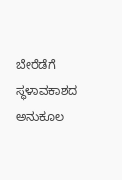ಬೇರೆಡೆಗೆ ಸ್ಥಳಾವಕಾಶದ ಅನುಕೂಲ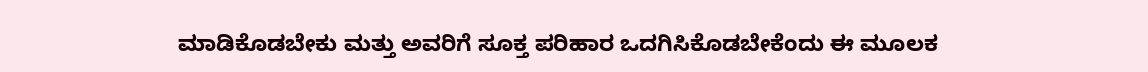ಮಾಡಿಕೊಡಬೇಕು ಮತ್ತು ಅವರಿಗೆ ಸೂಕ್ತ ಪರಿಹಾರ ಒದಗಿಸಿಕೊಡಬೇಕೆಂದು ಈ ಮೂಲಕ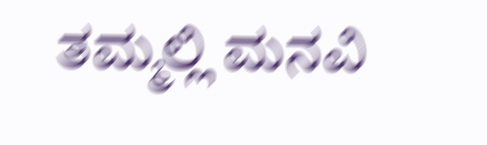ತಮ್ಮಲ್ಲಿ ಮನವಿ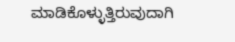ಮಾಡಿಕೊಳ್ಳುತ್ತಿರುವುದಾಗಿ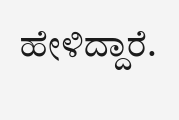ಹೇಳಿದ್ದಾರೆ.